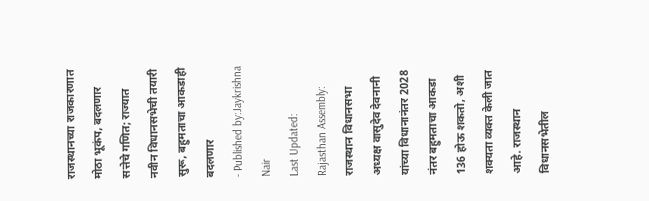राजस्थानच्या राजकारणात मोठा भूकंप, बदलणार सत्तेचे गणित; राज्यात नवीन विधानसभेची तयारी सुरू, बहुमताचा आकडाही बदलणार
- Published by:Jaykrishna Nair
Last Updated:
Rajasthan Assembly: राजस्थान विधानसभा अध्यक्ष वासुदेव देवनानी यांच्या विधानानंतर 2028 नंतर बहुमताचा आकडा 136 होऊ शकतो, अशी शक्यता व्यक्त केली जात आहे. राजस्थान विधानसभेतील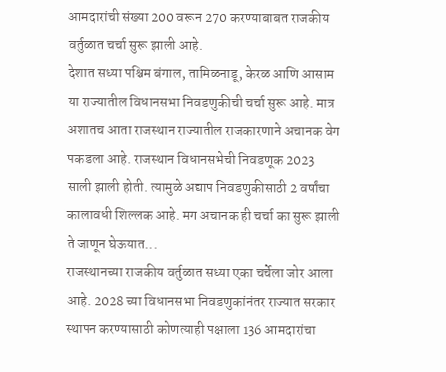आमदारांची संख्या 200 वरून 270 करण्याबाबत राजकीय वर्तुळात चर्चा सुरू झाली आहे.
देशात सध्या पश्चिम बंगाल, तामिळनाडू, केरळ आणि आसाम या राज्यातील विधानसभा निवडणुकीची चर्चा सुरू आहे. मात्र अशातच आता राजस्थान राज्यातील राजकारणाने अचानक वेग पकडला आहे. राजस्थान विधानसभेची निवडणूक 2023 साली झाली होती. त्यामुळे अद्याप निवडणुकीसाठी 2 वर्षांचा कालावधी शिल्लक आहे. मग अचानक ही चर्चा का सुरू झाली ते जाणून घेऊयात...
राजस्थानच्या राजकीय वर्तुळात सध्या एका चर्चेला जोर आला आहे. 2028 च्या विधानसभा निवडणुकांनंतर राज्यात सरकार स्थापन करण्यासाठी कोणत्याही पक्षाला 136 आमदारांचा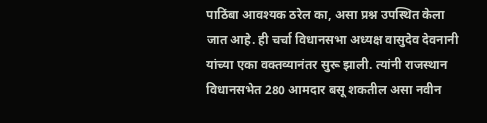पाठिंबा आवश्यक ठरेल का, असा प्रश्न उपस्थित केला जात आहे. ही चर्चा विधानसभा अध्यक्ष वासुदेव देवनानी यांच्या एका वक्तव्यानंतर सुरू झाली. त्यांनी राजस्थान विधानसभेत 280 आमदार बसू शकतील असा नवीन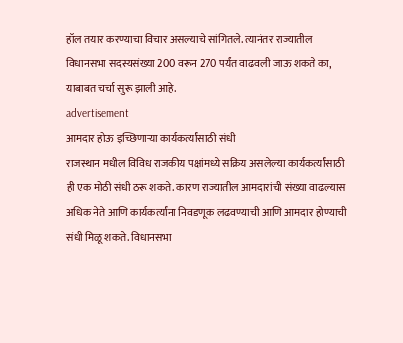हॉल तयार करण्याचा विचार असल्याचे सांगितले. त्यानंतर राज्यातील विधानसभा सदस्यसंख्या 200 वरून 270 पर्यंत वाढवली जाऊ शकते का, याबाबत चर्चा सुरू झाली आहे.
advertisement
आमदार होऊ इच्छिणाऱ्या कार्यकर्त्यांसाठी संधी
राजस्थान मधील विविध राजकीय पक्षांमध्ये सक्रिय असलेल्या कार्यकर्त्यांसाठी ही एक मोठी संधी ठरू शकते. कारण राज्यातील आमदारांची संख्या वाढल्यास अधिक नेते आणि कार्यकर्त्यांना निवडणूक लढवण्याची आणि आमदार होण्याची संधी मिळू शकते. विधानसभा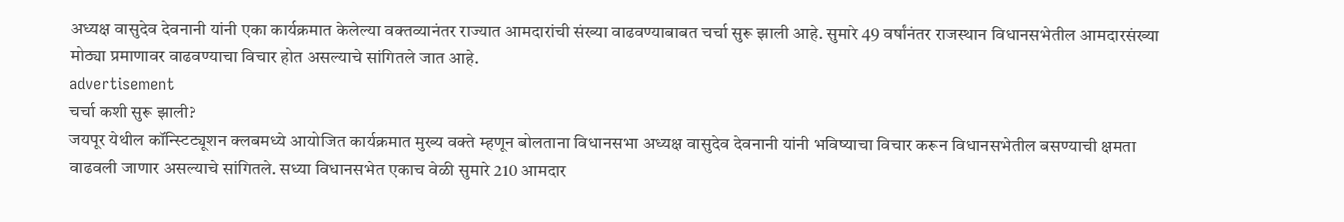अध्यक्ष वासुदेव देवनानी यांनी एका कार्यक्रमात केलेल्या वक्तव्यानंतर राज्यात आमदारांची संख्या वाढवण्याबाबत चर्चा सुरू झाली आहे. सुमारे 49 वर्षांनंतर राजस्थान विधानसभेतील आमदारसंख्या मोठ्या प्रमाणावर वाढवण्याचा विचार होत असल्याचे सांगितले जात आहे.
advertisement
चर्चा कशी सुरू झाली?
जयपूर येथील कॉन्स्टिट्यूशन क्लबमध्ये आयोजित कार्यक्रमात मुख्य वक्ते म्हणून बोलताना विधानसभा अध्यक्ष वासुदेव देवनानी यांनी भविष्याचा विचार करून विधानसभेतील बसण्याची क्षमता वाढवली जाणार असल्याचे सांगितले. सध्या विधानसभेत एकाच वेळी सुमारे 210 आमदार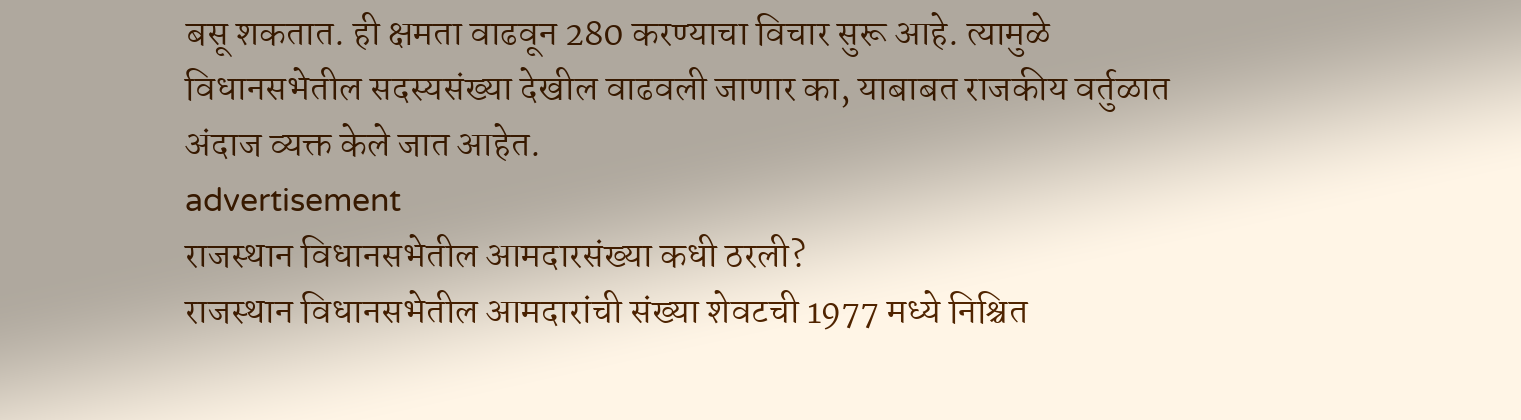बसू शकतात. ही क्षमता वाढवून 280 करण्याचा विचार सुरू आहे. त्यामुळे विधानसभेतील सदस्यसंख्या देखील वाढवली जाणार का, याबाबत राजकीय वर्तुळात अंदाज व्यक्त केले जात आहेत.
advertisement
राजस्थान विधानसभेतील आमदारसंख्या कधी ठरली?
राजस्थान विधानसभेतील आमदारांची संख्या शेवटची 1977 मध्ये निश्चित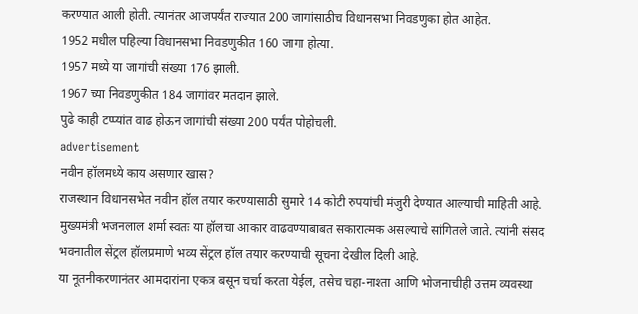करण्यात आली होती. त्यानंतर आजपर्यंत राज्यात 200 जागांसाठीच विधानसभा निवडणुका होत आहेत.
1952 मधील पहिल्या विधानसभा निवडणुकीत 160 जागा होत्या.
1957 मध्ये या जागांची संख्या 176 झाली.
1967 च्या निवडणुकीत 184 जागांवर मतदान झाले.
पुढे काही टप्प्यांत वाढ होऊन जागांची संख्या 200 पर्यंत पोहोचली.
advertisement
नवीन हॉलमध्ये काय असणार खास?
राजस्थान विधानसभेत नवीन हॉल तयार करण्यासाठी सुमारे 14 कोटी रुपयांची मंजुरी देण्यात आल्याची माहिती आहे. मुख्यमंत्री भजनलाल शर्मा स्वतः या हॉलचा आकार वाढवण्याबाबत सकारात्मक असल्याचे सांगितले जाते. त्यांनी संसद भवनातील सेंट्रल हॉलप्रमाणे भव्य सेंट्रल हॉल तयार करण्याची सूचना देखील दिली आहे.
या नूतनीकरणानंतर आमदारांना एकत्र बसून चर्चा करता येईल, तसेच चहा-नाश्ता आणि भोजनाचीही उत्तम व्यवस्था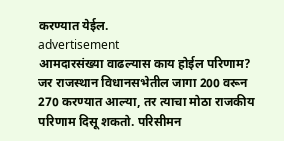करण्यात येईल.
advertisement
आमदारसंख्या वाढल्यास काय होईल परिणाम?
जर राजस्थान विधानसभेतील जागा 200 वरून 270 करण्यात आल्या, तर त्याचा मोठा राजकीय परिणाम दिसू शकतो. परिसीमन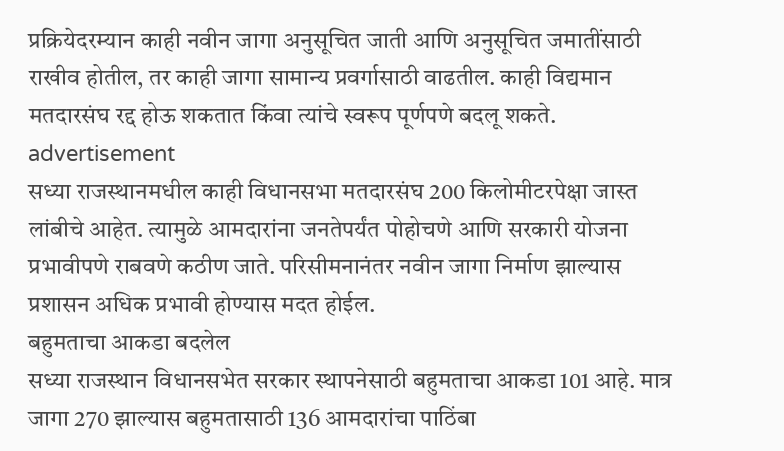प्रक्रियेदरम्यान काही नवीन जागा अनुसूचित जाती आणि अनुसूचित जमातींसाठी राखीव होतील, तर काही जागा सामान्य प्रवर्गासाठी वाढतील. काही विद्यमान मतदारसंघ रद्द होऊ शकतात किंवा त्यांचे स्वरूप पूर्णपणे बदलू शकते.
advertisement
सध्या राजस्थानमधील काही विधानसभा मतदारसंघ 200 किलोमीटरपेक्षा जास्त लांबीचे आहेत. त्यामुळे आमदारांना जनतेपर्यंत पोहोचणे आणि सरकारी योजना प्रभावीपणे राबवणे कठीण जाते. परिसीमनानंतर नवीन जागा निर्माण झाल्यास प्रशासन अधिक प्रभावी होण्यास मदत होईल.
बहुमताचा आकडा बदलेल
सध्या राजस्थान विधानसभेत सरकार स्थापनेसाठी बहुमताचा आकडा 101 आहे. मात्र जागा 270 झाल्यास बहुमतासाठी 136 आमदारांचा पाठिंबा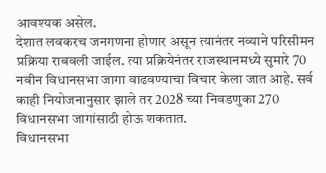आवश्यक असेल.
देशात लवकरच जनगणना होणार असून त्यानंतर नव्याने परिसीमन प्रक्रिया राबवली जाईल. त्या प्रक्रियेनंतर राजस्थानमध्ये सुमारे 70 नवीन विधानसभा जागा वाढवण्याचा विचार केला जात आहे. सर्व काही नियोजनानुसार झाले तर 2028 च्या निवडणुका 270 विधानसभा जागांसाठी होऊ शकतात.
विधानसभा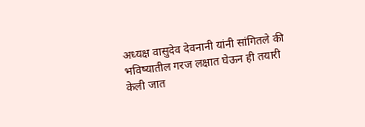अध्यक्ष वासुदेव देवनानी यांनी सांगितले की भविष्यातील गरज लक्षात घेऊन ही तयारी केली जात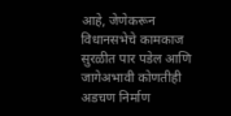आहे, जेणेकरून विधानसभेचे कामकाज सुरळीत पार पडेल आणि जागेअभावी कोणतीही अडचण निर्माण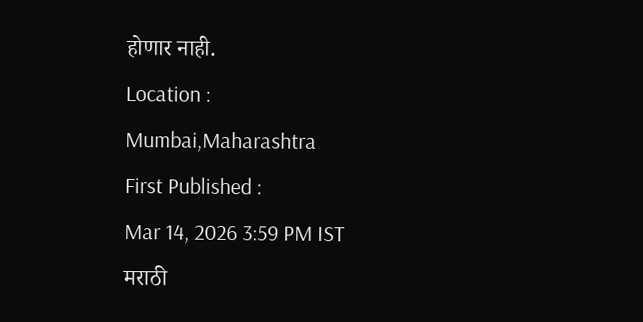होणार नाही.
Location :
Mumbai,Maharashtra
First Published :
Mar 14, 2026 3:59 PM IST
मराठी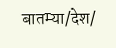बातम्या/देश/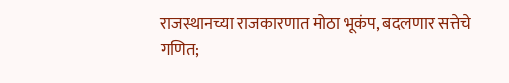राजस्थानच्या राजकारणात मोठा भूकंप, बदलणार सत्तेचे गणित;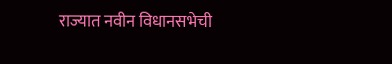राज्यात नवीन विधानसभेची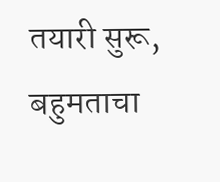तयारी सुरू, बहुमताचा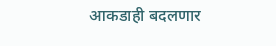आकडाही बदलणार